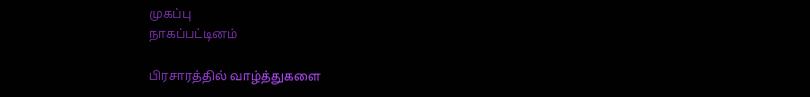முகப்பு
நாகப்பட்டினம்

பிரசாரத்தில் வாழ்த்துகளை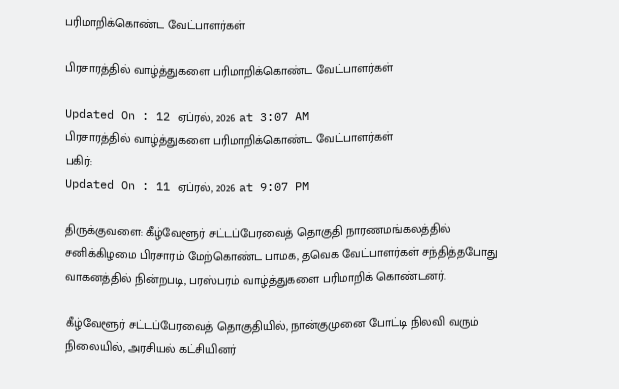பரிமாறிக்கொண்ட வேட்பாளர்கள்

பிரசாரத்தில் வாழ்த்துகளை பரிமாறிக்கொண்ட வேட்பாளர்கள்

Updated On : 12 ஏப்ரல், 2026 at 3:07 AM
பிரசாரத்தில் வாழ்த்துகளை பரிமாறிக்கொண்ட வேட்பாளர்கள்
பகிர்:
Updated On : 11 ஏப்ரல், 2026 at 9:07 PM

திருக்குவளை: கீழ்வேளூர் சட்டப்பேரவைத் தொகுதி நாரணமங்கலத்தில் சனிக்கிழமை பிரசாரம் மேற்கொண்ட பாமக, தவெக வேட்பாளர்கள் சந்தித்தபோது வாகனத்தில் நின்றபடி, பரஸ்பரம் வாழ்த்துகளை பரிமாறிக் கொண்டனர்.

கீழ்வேளூர் சட்டப்பேரவைத் தொகுதியில், நான்குமுனை போட்டி நிலவி வரும் நிலையில், அரசியல் கட்சியினர்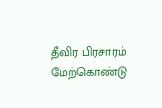தீவிர பிரசாரம் மேற்கொண்டு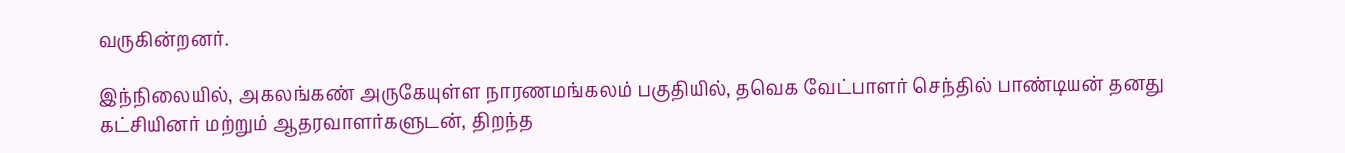வருகின்றனர்.

இந்நிலையில், அகலங்கண் அருகேயுள்ள நாரணமங்கலம் பகுதியில், தவெக வேட்பாளர் செந்தில் பாண்டியன் தனது கட்சியினர் மற்றும் ஆதரவாளர்களுடன், திறந்த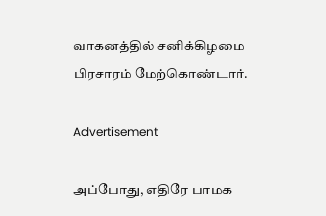வாகனத்தில் சனிக்கிழமை பிரசாரம் மேற்கொண்டார்.

Advertisement

அப்போது, எதிரே பாமக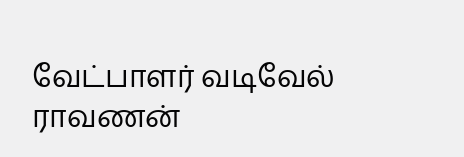வேட்பாளர் வடிவேல் ராவணன்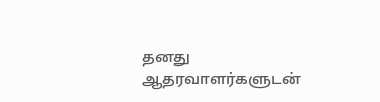தனது ஆதரவாளர்களுடன்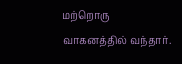மற்றொரு வாகனத்தில் வந்தார்.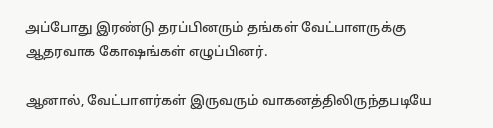அப்போது இரண்டு தரப்பினரும் தங்கள் வேட்பாளருக்கு ஆதரவாக கோஷங்கள் எழுப்பினர்.

ஆனால், வேட்பாளர்கள் இருவரும் வாகனத்திலிருந்தபடியே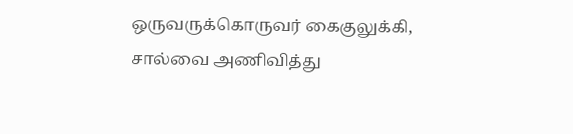ஒருவருக்கொருவர் கைகுலுக்கி, சால்வை அணிவித்து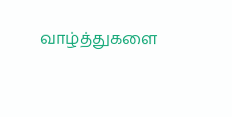வாழ்த்துகளை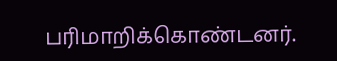பரிமாறிக்கொண்டனர்.